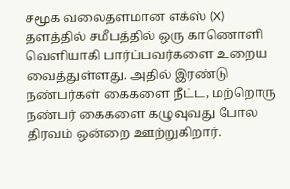சமூக வலைதளமான எக்ஸ் (X) தளத்தில் சமீபத்தில் ஒரு காணொளி வெளியாகி பார்ப்பவர்களை உறைய வைத்துள்ளது. அதில் இரண்டு நண்பர்கள் கைகளை நீட்ட, மற்றொரு நண்பர் கைகளை கழுவுவது போல திரவம் ஒன்றை ஊற்றுகிறார்.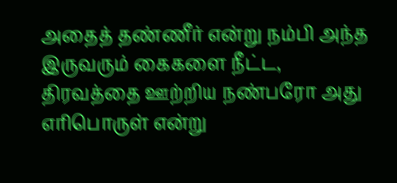அதைத் தண்ணீர் என்று நம்பி அந்த இருவரும் கைகளை நீட்ட, திரவத்தை ஊற்றிய நண்பரோ அது எரிபொருள் என்று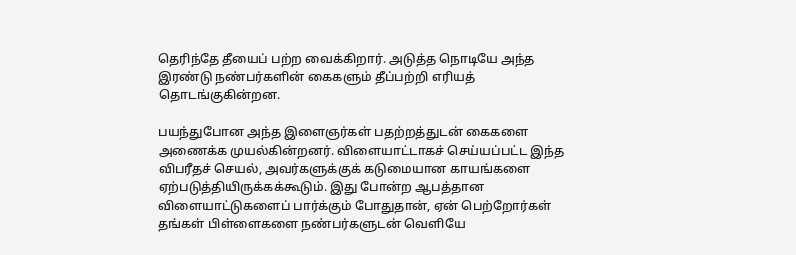தெரிந்தே தீயைப் பற்ற வைக்கிறார். அடுத்த நொடியே அந்த இரண்டு நண்பர்களின் கைகளும் தீப்பற்றி எரியத் தொடங்குகின்றன.

பயந்துபோன அந்த இளைஞர்கள் பதற்றத்துடன் கைகளை அணைக்க முயல்கின்றனர். விளையாட்டாகச் செய்யப்பட்ட இந்த விபரீதச் செயல், அவர்களுக்குக் கடுமையான காயங்களை ஏற்படுத்தியிருக்கக்கூடும். இது போன்ற ஆபத்தான விளையாட்டுகளைப் பார்க்கும் போதுதான், ஏன் பெற்றோர்கள் தங்கள் பிள்ளைகளை நண்பர்களுடன் வெளியே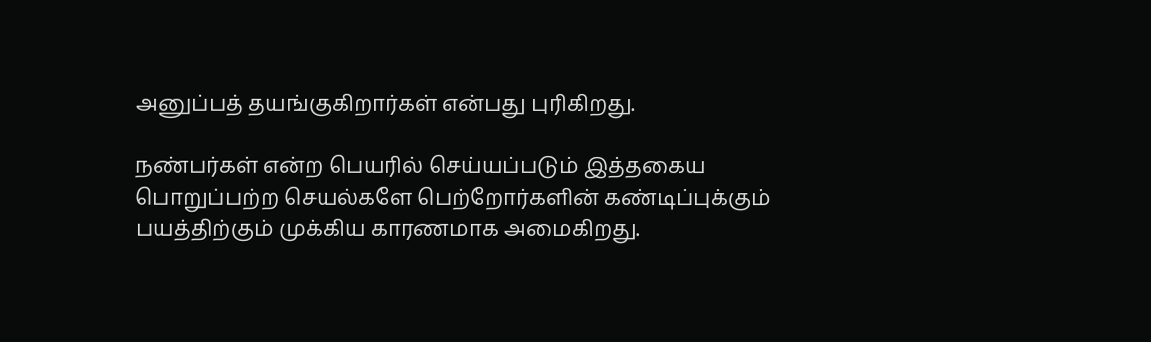அனுப்பத் தயங்குகிறார்கள் என்பது புரிகிறது.

நண்பர்கள் என்ற பெயரில் செய்யப்படும் இத்தகைய பொறுப்பற்ற செயல்களே பெற்றோர்களின் கண்டிப்புக்கும் பயத்திற்கும் முக்கிய காரணமாக அமைகிறது.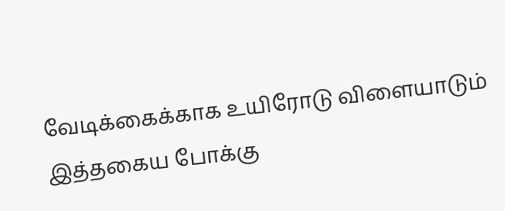வேடிக்கைக்காக உயிரோடு விளையாடும் இத்தகைய போக்கு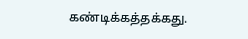கண்டிக்கத்தக்கது.